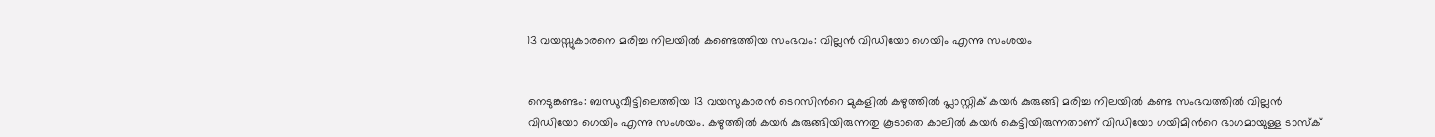13 വയസ്സുകാരനെ മരിച്ച നിലയിൽ കണ്ടെത്തിയ സംഭവം: വില്ലൻ വിഡിയോ ഗെയിം എന്നു സംശയം


നെടുങ്കണ്ടം: ബന്ധുവീട്ടിലെത്തിയ 13 വയസുകാരൻ ടെറസിന്‍റെ മുകളിൽ കഴുത്തിൽ പ്ലാസ്റ്റിക് കയർ കുരുങ്ങി മരിച്ച നിലയിൽ കണ്ട സംഭവത്തിൽ വില്ലൻ വിഡിയോ ഗെയിം എന്നു സംശയം. കഴുത്തിൽ കയർ കുരുങ്ങിയിരുന്നതു കൂടാതെ കാലിൽ കയർ കെട്ടിയിരുന്നതാണ് വിഡിയോ ഗയിമിന്‍റെ ഭാഗമായുള്ള ടാസ്ക്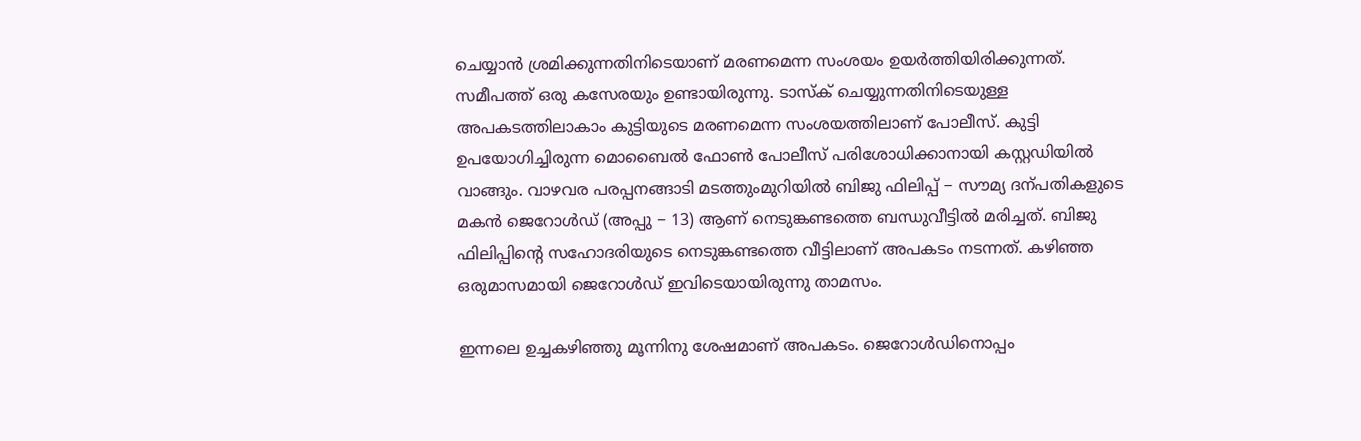ചെയ്യാൻ ശ്രമിക്കുന്നതിനിടെയാണ് മരണമെന്ന സംശയം ഉയർത്തിയിരിക്കുന്നത്. സമീപത്ത് ഒരു കസേരയും ഉണ്ടായിരുന്നു. ടാസ്ക് ചെയ്യുന്നതിനിടെയുള്ള അപകടത്തിലാകാം കുട്ടിയുടെ മരണമെന്ന സംശയത്തിലാണ് പോലീസ്. കുട്ടി ഉപയോഗിച്ചിരുന്ന മൊബൈൽ ഫോൺ പോലീസ് പരിശോധിക്കാനായി കസ്റ്റഡിയിൽ വാങ്ങും. വാഴവര പരപ്പനങ്ങാടി മടത്തുംമുറിയിൽ ബിജു ഫിലിപ്പ് − സൗമ്യ ദന്പതികളുടെ മകൻ ജെറോൾഡ് (അപ്പു − 13) ആണ് നെടുങ്കണ്ടത്തെ ബന്ധുവീട്ടിൽ മരിച്ചത്. ബിജു ഫിലിപ്പിന്‍റെ സഹോദരിയുടെ നെടുങ്കണ്ടത്തെ വീട്ടിലാണ് അപകടം നടന്നത്. കഴിഞ്ഞ ഒരുമാസമായി ജെറോൾഡ് ഇവിടെയായിരുന്നു താമസം.

ഇന്നലെ ഉച്ചകഴിഞ്ഞു മൂന്നിനു ശേഷമാണ് അപകടം. ജെറോൾഡിനൊപ്പം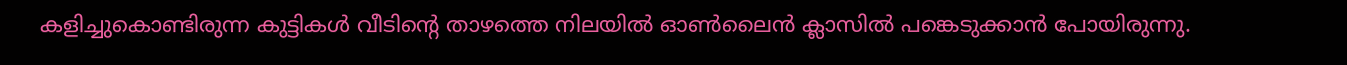കളിച്ചുകൊണ്ടിരുന്ന കുട്ടികൾ വീടിന്‍റെ താഴത്തെ നിലയിൽ ഓണ്‍ലൈൻ ക്ലാസിൽ പങ്കെടുക്കാൻ പോയിരുന്നു.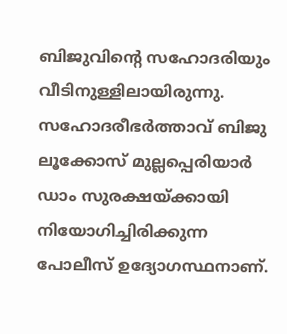ബിജുവിന്‍റെ സഹോദരിയും വീടിനുള്ളിലായിരുന്നു. സഹോദരീഭർത്താവ് ബിജു ലൂക്കോസ് മുല്ലപ്പെരിയാർ ഡാം സുരക്ഷയ്ക്കായി നിയോഗിച്ചിരിക്കുന്ന പോലീസ് ഉദ്യോഗസ്ഥനാണ്.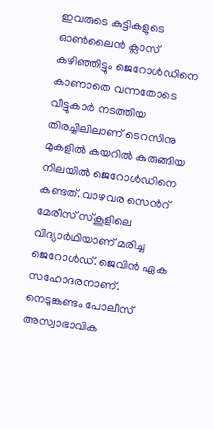ഇവരുടെ കുട്ടികളുടെ ഓണ്‍ലൈൻ ക്ലാസ് കഴിഞ്ഞിട്ടും ജെറോൾഡിനെ കാണാതെ വന്നതോടെ വീട്ടുകാർ നടത്തിയ തിരച്ചിലിലാണ് ടെറസിനു മുകളിൽ കയറിൽ കുരുങ്ങിയ നിലയിൽ ജെറോൾഡിനെ കണ്ടത്. വാഴവര സെന്‍റ് മേരീസ് സ്കൂളിലെ വിദ്യാർഥിയാണ് മരിച്ച ജെറോൾഡ്. ജെവിൻ ഏക സഹോദരനാണ്. നെടുങ്കണ്ടം പോലീസ് അസ്വാഭാവിക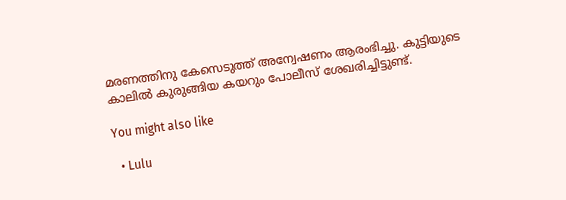മരണത്തിനു കേസെടുത്ത് അന്വേഷണം ആരംഭിച്ചു. കുട്ടിയുടെ കാലിൽ കുരുങ്ങിയ കയറും പോലീസ് ശേഖരിച്ചിട്ടുണ്ട്.

You might also like

  • Lulu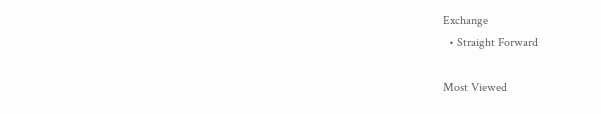Exchange
  • Straight Forward

Most Viewed